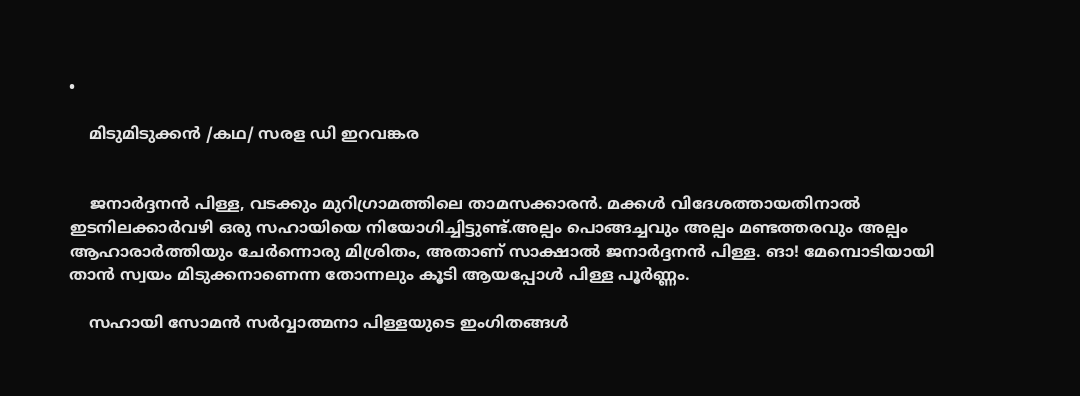•

    മിടുമിടുക്കൻ /കഥ/ സരള ഡി ഇറവങ്കര


    ജനാർദ്ദനൻ പിള്ള, വടക്കും മുറിഗ്രാമത്തിലെ താമസക്കാരൻ. മക്കൾ വിദേശത്തായതിനാൽ ഇടനിലക്കാർവഴി ഒരു സഹായിയെ നിയോഗിച്ചിട്ടുണ്ട്.അല്പം പൊങ്ങച്ചവും അല്പം മണ്ടത്തരവും അല്പം ആഹാരാർത്തിയും ചേർന്നൊരു മിശ്രിതം, അതാണ് സാക്ഷാൽ ജനാർദ്ദനൻ പിള്ള. ങാ! മേമ്പൊടിയായി താൻ സ്വയം മിടുക്കനാണെന്ന തോന്നലും കൂടി ആയപ്പോൾ പിള്ള പൂർണ്ണം.

    സഹായി സോമൻ സർവ്വാത്മനാ പിള്ളയുടെ ഇംഗിതങ്ങൾ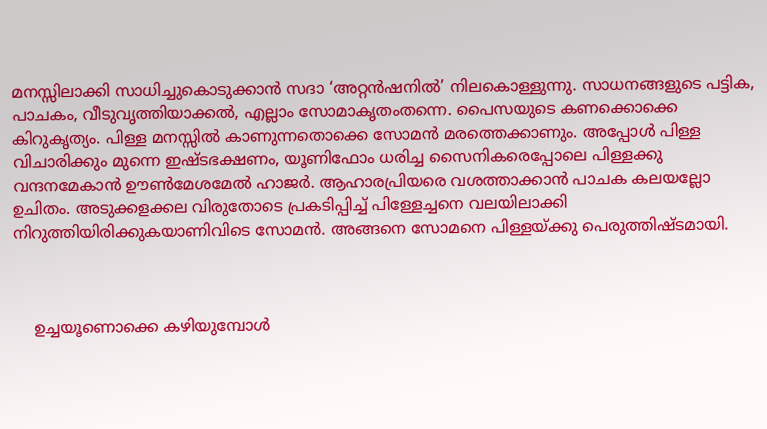മനസ്സിലാക്കി സാധിച്ചുകൊടുക്കാൻ സദാ ‘അറ്റൻഷനിൽ’ നിലകൊള്ളുന്നു. സാധനങ്ങളുടെ പട്ടിക, പാചകം, വീടുവൃത്തിയാക്കൽ, എല്ലാം സോമാകൃതംതന്നെ. പൈസയുടെ കണക്കൊക്കെ കിറുകൃത്യം. പിള്ള മനസ്സിൽ കാണുന്നതൊക്കെ സോമൻ മരത്തെക്കാണും. അപ്പോൾ പിള്ള വിചാരിക്കും മുന്നെ ഇഷ്ടഭക്ഷണം, യൂണിഫോം ധരിച്ച സൈനികരെപ്പോലെ പിള്ളക്കു വന്ദനമേകാൻ ഊൺമേശമേൽ ഹാജർ. ആഹാരപ്രിയരെ വശത്താക്കാൻ പാചക കലയല്ലോ ഉചിതം. അടുക്കളക്കല വിരുതോടെ പ്രകടിപ്പിച്ച് പിള്ളേച്ചനെ വലയിലാക്കി നിറുത്തിയിരിക്കുകയാണിവിടെ സോമൻ. അങ്ങനെ സോമനെ പിള്ളയ്ക്കു പെരുത്തിഷ്ടമായി.



    ഉച്ചയൂണൊക്കെ കഴിയുമ്പോൾ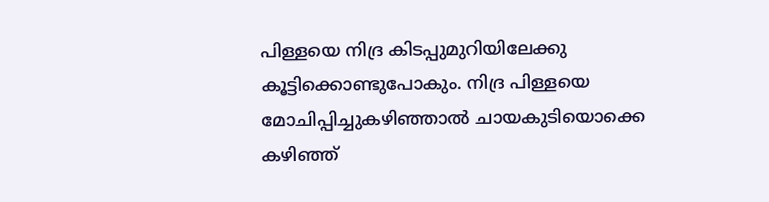പിള്ളയെ നിദ്ര കിടപ്പുമുറിയിലേക്കു കൂട്ടിക്കൊണ്ടുപോകും. നിദ്ര പിള്ളയെ മോചിപ്പിച്ചുകഴിഞ്ഞാൽ ചായകുടിയൊക്കെ കഴിഞ്ഞ്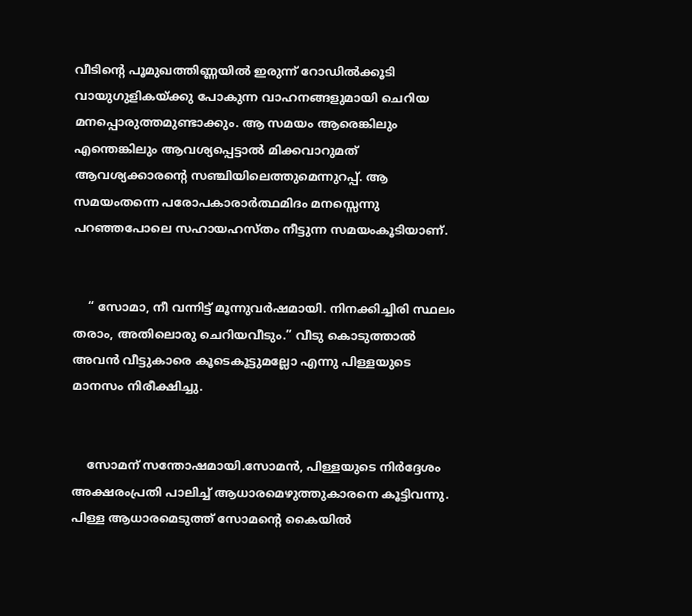വീടിന്റെ പൂമുഖത്തിണ്ണയിൽ ഇരുന്ന് റോഡിൽക്കൂടി വായുഗുളികയ്ക്കു പോകുന്ന വാഹനങ്ങളുമായി ചെറിയ മനപ്പൊരുത്തമുണ്ടാക്കും. ആ സമയം ആരെങ്കിലും എന്തെങ്കിലും ആവശ്യപ്പെട്ടാൽ മിക്കവാറുമത് ആവശ്യക്കാരന്റെ സഞ്ചിയിലെത്തുമെന്നുറപ്പ്. ആ സമയംതന്നെ പരോപകാരാർത്ഥമിദം മനസ്സെന്നു പറഞ്ഞപോലെ സഹായഹസ്തം നീട്ടുന്ന സമയംകൂടിയാണ്.


    “ സോമാ, നീ വന്നിട്ട് മൂന്നുവർഷമായി. നിനക്കിച്ചിരി സ്ഥലം തരാം, അതിലൊരു ചെറിയവീടും.” വീടു കൊടുത്താൽ അവൻ വീട്ടുകാരെ കൂടെകൂട്ടുമല്ലോ എന്നു പിള്ളയുടെ മാനസം നിരീക്ഷിച്ചു.


    സോമന് സന്തോഷമായി.സോമൻ, പിള്ളയുടെ നിർദ്ദേശം അക്ഷരംപ്രതി പാലിച്ച് ആധാരമെഴുത്തുകാരനെ കൂട്ടിവന്നു. പിള്ള ആധാരമെടുത്ത് സോമന്റെ കൈയിൽ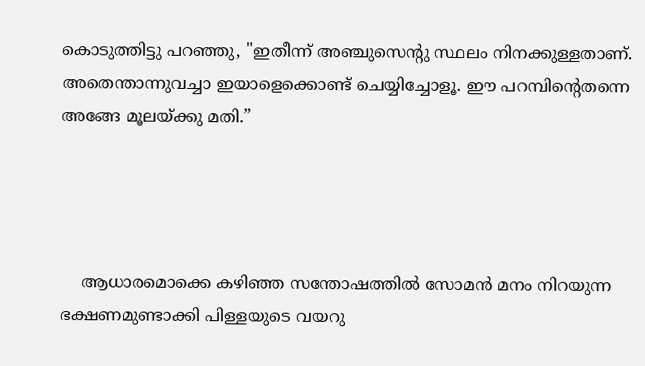കൊടുത്തിട്ടു പറഞ്ഞു, "ഇതീന്ന് അഞ്ചുസെന്റു സ്ഥലം നിനക്കുള്ളതാണ്. അതെന്താന്നുവച്ചാ ഇയാളെക്കൊണ്ട് ചെയ്യിച്ചോളൂ. ഈ പറമ്പിന്റെതന്നെ അങ്ങേ മൂലയ്ക്കു മതി.”




    ആധാരമൊക്കെ കഴിഞ്ഞ സന്തോഷത്തിൽ സോമൻ മനം നിറയുന്ന ഭക്ഷണമുണ്ടാക്കി പിള്ളയുടെ വയറു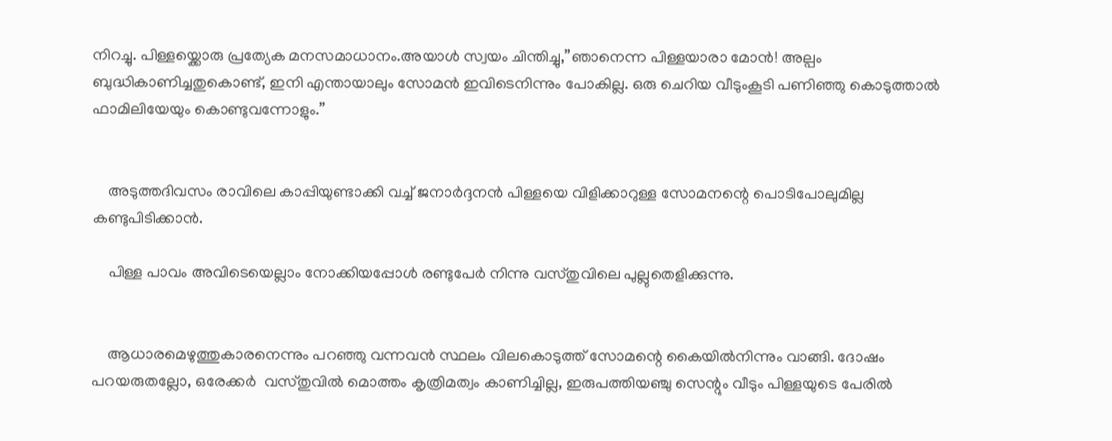നിറച്ചു. പിള്ളയ്ക്കൊരു പ്രത്യേക മനസമാധാനം.അയാൾ സ്വയം ചിന്തിച്ചു,”ഞാനെന്ന പിള്ളയാരാ മോൻ! അല്പം ബുദ്ധികാണിച്ചതുകൊണ്ട്, ഇനി എന്തായാലും സോമൻ ഇവിടെനിന്നും പോകില്ല. ഒരു ചെറിയ വീടുംകൂടി പണിഞ്ഞു കൊടുത്താൽ ഫാമിലിയേയും കൊണ്ടുവന്നോളും.”


    അടുത്തദിവസം രാവിലെ കാപ്പിയുണ്ടാക്കി വച്ച് ജനാർദ്ദനൻ പിള്ളയെ വിളിക്കാറുള്ള സോമനന്റെ പൊടിപോലുമില്ല കണ്ടുപിടിക്കാൻ.

    പിള്ള പാവം അവിടെയെല്ലാം നോക്കിയപ്പോൾ രണ്ടുപേർ നിന്നു വസ്തുവിലെ പുല്ലുതെളിക്കുന്നു.


    ആധാരമെഴുത്തുകാരനെന്നും പറഞ്ഞു വന്നവൻ സ്ഥലം വിലകൊടുത്ത് സോമന്റെ കൈയിൽനിന്നും വാങ്ങി. ദോഷം പറയരുതല്ലോ, ഒരേക്കർ  വസ്തുവിൽ മൊത്തം കൃത്രിമത്വം കാണിച്ചില്ല, ഇരുപത്തിയഞ്ചു സെന്റും വീടും പിള്ളയുടെ പേരിൽ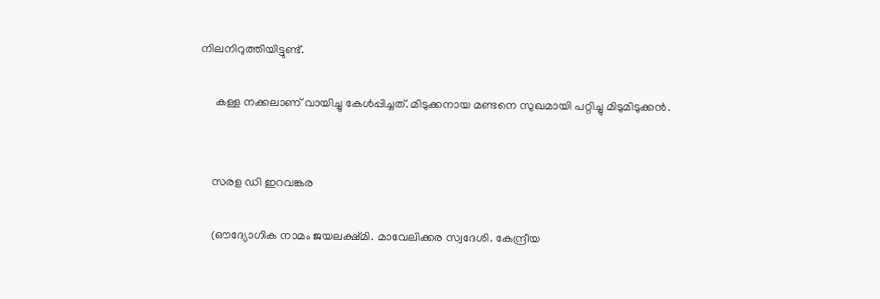നിലനിറുത്തിയിട്ടുണ്ട്.

     കള്ള നക്കലാണ് വായിച്ചു കേൾപ്പിച്ചത്. മിടുക്കനായ മണ്ടനെ സുഖമായി പറ്റിച്ചു മിടുമിടുക്കൻ.


    സരള ഡി ഇറവങ്കര

    (ഔദ്യോഗിക നാമം ജയലക്ഷ്മി. മാവേലിക്കര സ്വദേശി. കേന്ദ്രീയ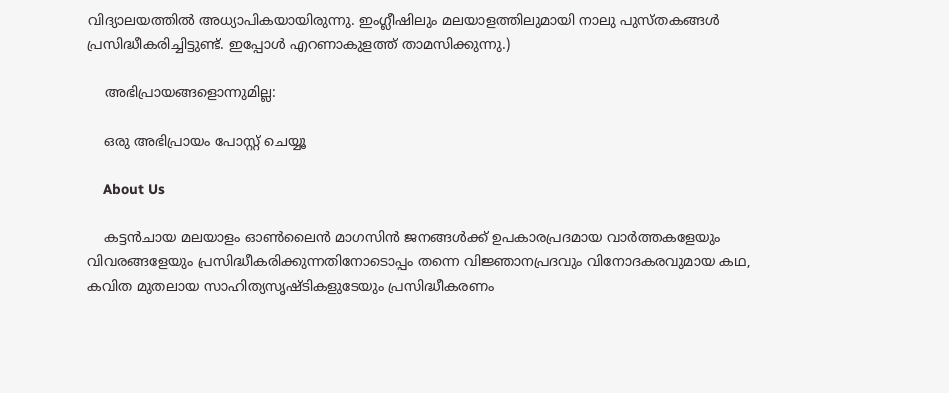വിദ്യാലയത്തില്‍ അധ്യാപികയായിരുന്നു. ഇംഗ്ലീഷിലും മലയാളത്തിലുമായി നാലു പുസ്തകങ്ങള്‍ പ്രസിദ്ധീകരിച്ചിട്ടുണ്ട്. ഇപ്പോള്‍ എറണാകുളത്ത് താമസിക്കുന്നു.)

    അഭിപ്രായങ്ങളൊന്നുമില്ല:

    ഒരു അഭിപ്രായം പോസ്റ്റ് ചെയ്യൂ

    About Us

    കട്ടന്‍ചായ മലയാളം ഓണ്‍ലൈന്‍ മാഗസിന്‍ ജനങ്ങള്‍ക്ക് ഉപകാരപ്രദമായ വാര്‍ത്തകളേയും വിവരങ്ങളേയും പ്രസിദ്ധീകരിക്കുന്നതിനോടൊപ്പം തന്നെ വിജ്ഞാനപ്രദവും വിനോദകരവുമായ കഥ, കവിത മുതലായ സാഹിത്യസൃഷ്ടികളുടേയും പ്രസിദ്ധീകരണം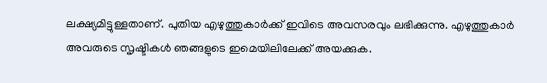ലക്ഷ്യമിട്ടുള്ളതാണ്. പുതിയ എഴുത്തുകാര്‍ക്ക് ഇവിടെ അവസരവും ലഭിക്കുന്നു. എഴുത്തുകാര്‍ അവരുടെ സൃഷ്ടികള്‍ ഞങ്ങളുടെ ഇമെയിലിലേക്ക് അയക്കുക.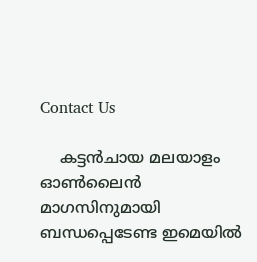Contact Us

    കട്ടന്‍ചായ മലയാളം ഓണ്‍ലൈന്‍ മാഗസിനുമായി ബന്ധപ്പെടേണ്ട ഇമെയില്‍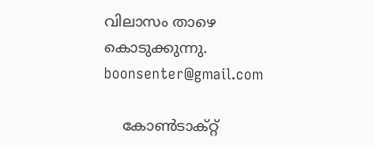വിലാസം താഴെ കൊടുക്കുന്നു. boonsenter@gmail.com

    കോൺടാക്റ്റ്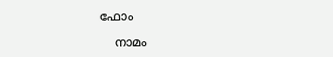ഫോം

    നാമം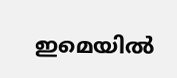ഇമെയില്‍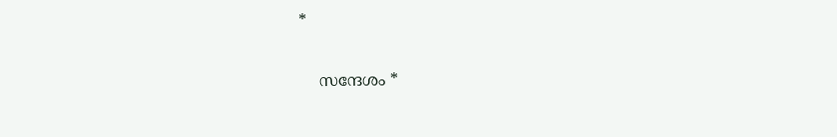*

    സന്ദേശം *